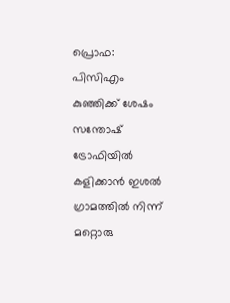പ്രൊഫ: പിസിഎം കുഞ്ഞിക്ക് ശേഷം സന്തോഷ് ട്രോഫിയിൽ കളിക്കാൻ ഇശൽ ഗ്രാമത്തിൽ നിന്ന് മറ്റൊരു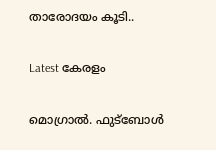താരോദയം കൂടി..

Latest കേരളം

മൊഗ്രാൽ. ഫുട്ബോൾ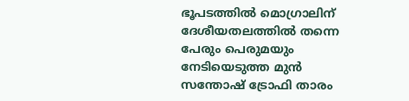ഭൂപടത്തിൽ മൊഗ്രാലിന് ദേശീയതലത്തിൽ തന്നെ പേരും പെരുമയും നേടിയെടുത്ത മുൻ സന്തോഷ് ട്രോഫി താരം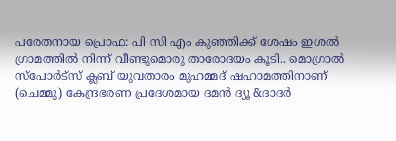പരേതനായ പ്രൊഫ: പി സി എം കുഞ്ഞിക്ക് ശേഷം ഇശൽ ഗ്രാമത്തിൽ നിന്ന് വീണ്ടുമൊരു താരോദയം കൂടി.. മൊഗ്രാൽ സ്പോർട്സ് ക്ലബ് യുവതാരം മുഹമ്മദ് ഷഹാമത്തിനാണ് (ചെമ്മു) കേന്ദ്രഭരണ പ്രദേശമായ ദമൻ ദ്യൂ &ദാദര്‍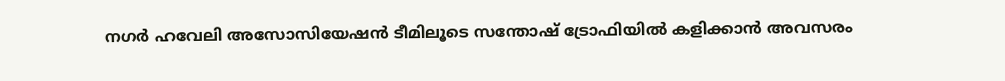നഗർ ഹവേലി അസോസിയേഷൻ ടീമിലൂടെ സന്തോഷ് ട്രോഫിയിൽ കളിക്കാൻ അവസരം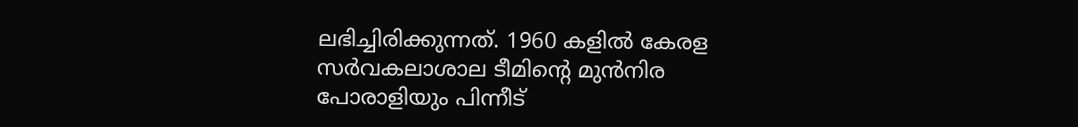ലഭിച്ചിരിക്കുന്നത്. 1960 കളിൽ കേരള സർവകലാശാല ടീമിന്റെ മുൻനിര പോരാളിയും പിന്നീട്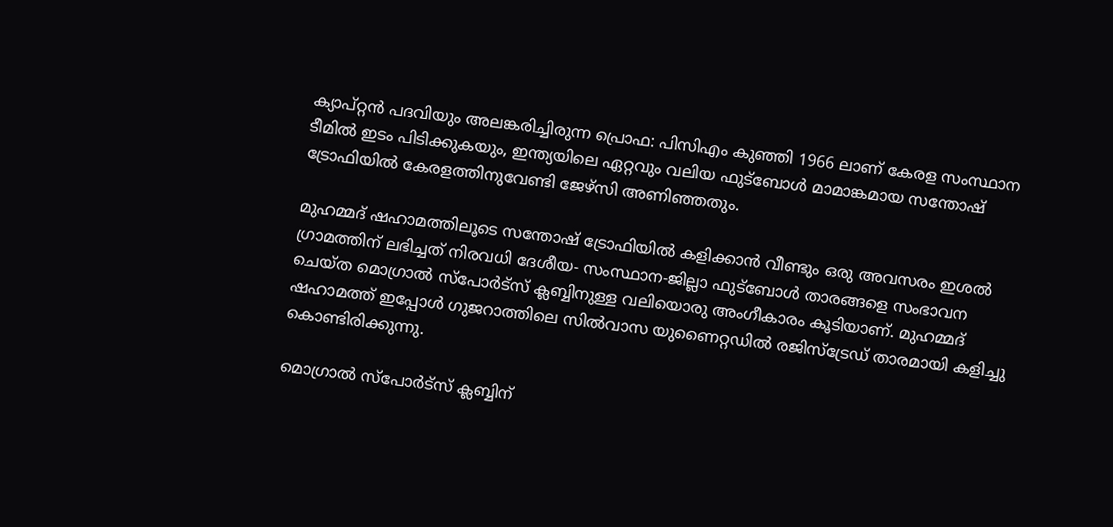ക്യാപ്റ്റൻ പദവിയും അലങ്കരിച്ചിരുന്ന പ്രൊഫ: പിസിഎം കുഞ്ഞി 1966 ലാണ് കേരള സംസ്ഥാന ടീമിൽ ഇടം പിടിക്കുകയും, ഇന്ത്യയിലെ ഏറ്റവും വലിയ ഫുട്ബോൾ മാമാങ്കമായ സന്തോഷ് ട്രോഫിയിൽ കേരളത്തിനുവേണ്ടി ജേഴ്‌സി അണിഞ്ഞതും.

മുഹമ്മദ് ഷഹാമത്തിലൂടെ സന്തോഷ് ട്രോഫിയിൽ കളിക്കാൻ വീണ്ടും ഒരു അവസരം ഇശൽ ഗ്രാമത്തിന് ലഭിച്ചത് നിരവധി ദേശീയ- സംസ്ഥാന-ജില്ലാ ഫുട്ബോൾ താരങ്ങളെ സംഭാവന ചെയ്ത മൊഗ്രാൽ സ്പോർട്സ് ക്ലബ്ബിനുള്ള വലിയൊരു അംഗീകാരം കൂടിയാണ്. മുഹമ്മദ് ഷഹാമത്ത് ഇപ്പോൾ ഗുജറാത്തിലെ സിൽവാസ യുണൈറ്റഡിൽ രജിസ്ട്രേഡ് താരമായി കളിച്ചു കൊണ്ടിരിക്കുന്നു.

മൊഗ്രാൽ സ്പോർട്സ് ക്ലബ്ബിന്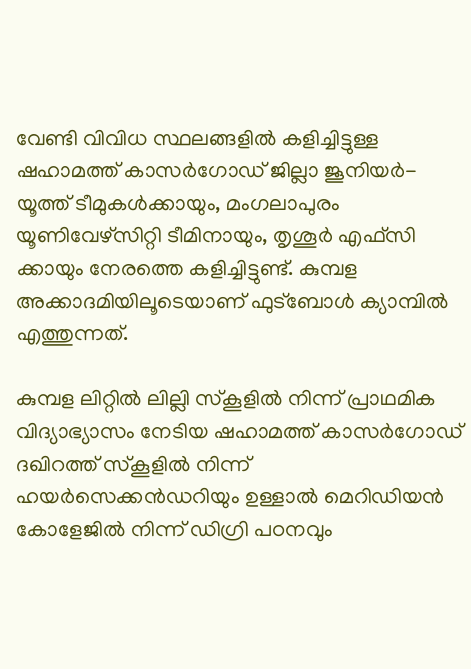വേണ്ടി വിവിധ സ്ഥലങ്ങളിൽ കളിച്ചിട്ടുള്ള ഷഹാമത്ത് കാസർഗോഡ് ജില്ലാ ജൂനിയർ-യൂത്ത് ടീമുകൾക്കായും, മംഗലാപുരം യൂണിവേഴ്സിറ്റി ടീമിനായും, തൃശൂർ എഫ്സി ക്കായും നേരത്തെ കളിച്ചിട്ടുണ്ട്. കുമ്പള അക്കാദമിയിലൂടെയാണ് ഫുട്ബോൾ ക്യാമ്പിൽ എത്തുന്നത്.

കുമ്പള ലിറ്റിൽ ലില്ലി സ്കൂളിൽ നിന്ന് പ്രാഥമിക വിദ്യാഭ്യാസം നേടിയ ഷഹാമത്ത് കാസർഗോഡ് ദഖിറത്ത് സ്കൂളിൽ നിന്ന് ഹയർസെക്കൻഡറിയും ഉള്ളാൽ മെറിഡിയൻ കോളേജിൽ നിന്ന് ഡിഗ്രി പഠനവും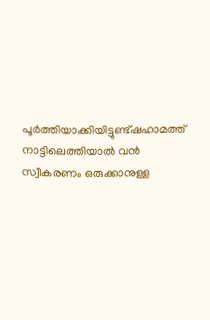പൂർത്തിയാക്കിയിട്ടുണ്ട്ഷഹാമത്ത് നാട്ടിലെത്തിയാൽ വൻ സ്വീകരണം ഒരുക്കാനുള്ള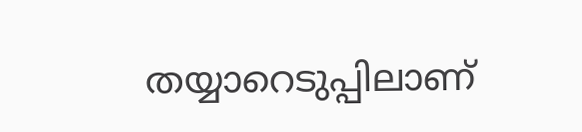തയ്യാറെടുപ്പിലാണ്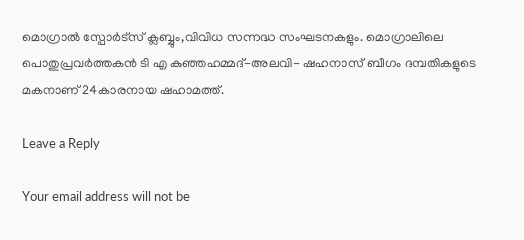മൊഗ്രാൽ സ്പോർട്സ് ക്ലബ്ബും,വിവിധ സന്നദ്ധ സംഘടനകളും. മൊഗ്രാലിലെ പൊതുപ്രവർത്തകൻ ടി എ കുഞ്ഞഹമ്മദ്-അലവി- ഷഹനാസ് ബീഗം ദമ്പതികളുടെ മകനാണ് 24കാരനായ ഷഹാമത്ത്.

Leave a Reply

Your email address will not be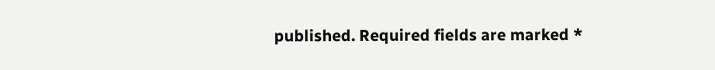published. Required fields are marked *